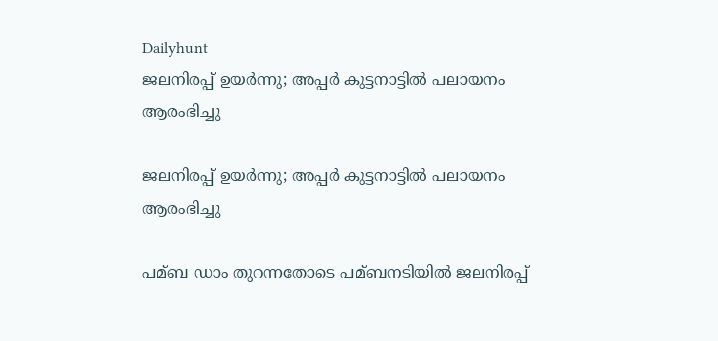Dailyhunt
ജലനിരപ്പ് ഉയര്‍ന്നു; അപ്പര്‍ കുട്ടനാട്ടില്‍ പലായനം ആരംഭിച്ചു

ജലനിരപ്പ് ഉയര്‍ന്നു; അപ്പര്‍ കുട്ടനാട്ടില്‍ പലായനം ആരംഭിച്ചു

പമ്ബ ഡാം തുറന്നതോടെ പമ്ബനടിയില്‍ ജലനിരപ്പ്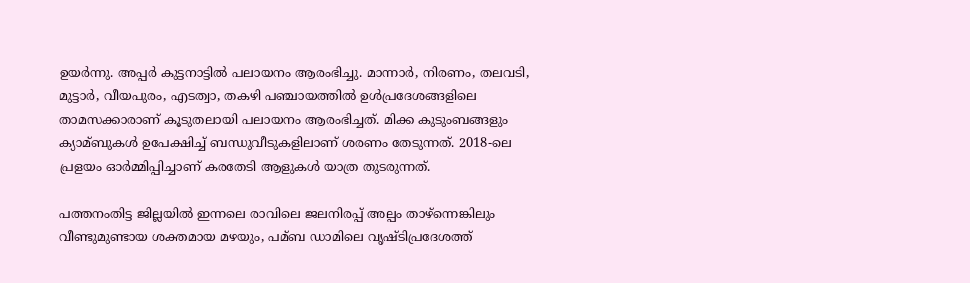ഉയര്‍ന്നു. അപ്പര്‍ കുട്ടനാട്ടില്‍ പലായനം ആരംഭിച്ചു. മാന്നാര്‍, നിരണം, തലവടി, മുട്ടാര്‍, വീയപുരം, എടത്വാ, തകഴി പഞ്ചായത്തില്‍ ഉള്‍പ്രദേശങ്ങളിലെ താമസക്കാരാണ് കൂടുതലായി പലായനം ആരംഭിച്ചത്. മിക്ക കുടുംബങ്ങളും ക്യാമ്ബുകള്‍ ഉപേക്ഷിച്ച്‌ ബന്ധുവീടുകളിലാണ് ശരണം തേടുന്നത്. 2018-ലെ പ്രളയം ഓര്‍മ്മിപ്പിച്ചാണ് കരതേടി ആളുകള്‍ യാത്ര തുടരുന്നത്.

പത്തനംതിട്ട ജില്ലയില്‍ ഇന്നലെ രാവിലെ ജലനിരപ്പ് അല്പം താഴ്‌ന്നെങ്കിലും വീണ്ടുമുണ്ടായ ശക്തമായ മഴയും, പമ്ബ ഡാമിലെ വൃഷ്ടിപ്രദേശത്ത്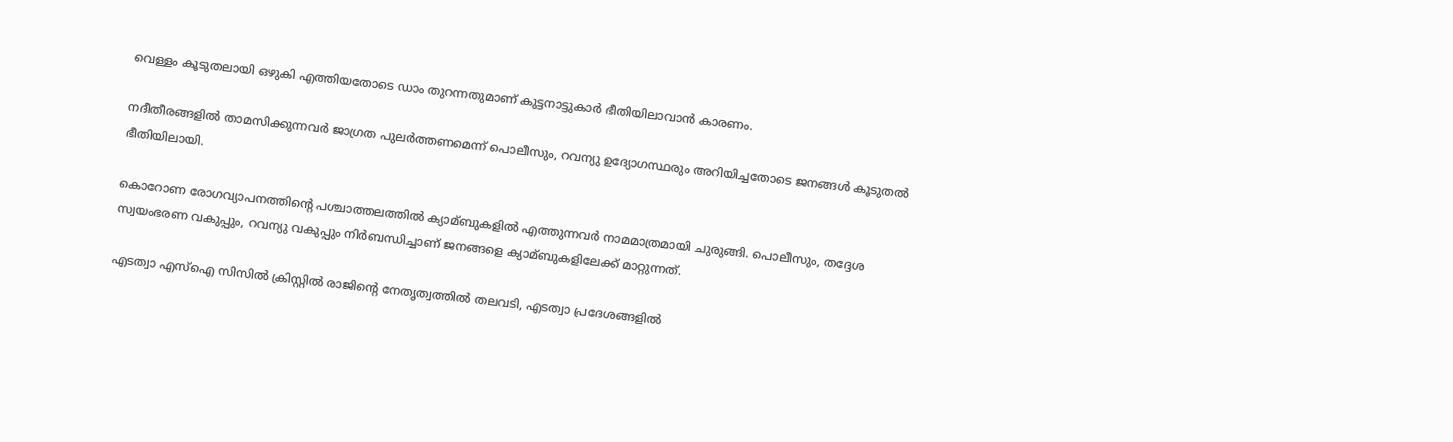വെള്ളം കൂടുതലായി ഒഴുകി എത്തിയതോടെ ഡാം തുറന്നതുമാണ് കുട്ടനാട്ടുകാര്‍ ഭീതിയിലാവാന്‍ കാരണം.

നദീതീരങ്ങളില്‍ താമസിക്കുന്നവര്‍ ജാഗ്രത പുലര്‍ത്തണമെന്ന് പൊലീസും, റവന്യു ഉദ്യോഗസ്ഥരും അറിയിച്ചതോടെ ജനങ്ങള്‍ കൂടുതല്‍ ഭീതിയിലായി.

കൊറോണ രോഗവ്യാപനത്തിന്റെ പശ്ചാത്തലത്തില്‍ ക്യാമ്ബുകളില്‍ എത്തുന്നവര്‍ നാമമാത്രമായി ചുരുങ്ങി. പൊലീസും, തദ്ദേശ സ്വയംഭരണ വകുപ്പും, റവന്യു വകുപ്പും നിര്‍ബന്ധിച്ചാണ് ജനങ്ങളെ ക്യാമ്ബുകളിലേക്ക് മാറ്റുന്നത്.

എടത്വാ എസ്‌ഐ സിസില്‍ ക്രിസ്റ്റില്‍ രാജിന്റെ നേതൃത്വത്തില്‍ തലവടി, എടത്വാ പ്രദേശങ്ങളില്‍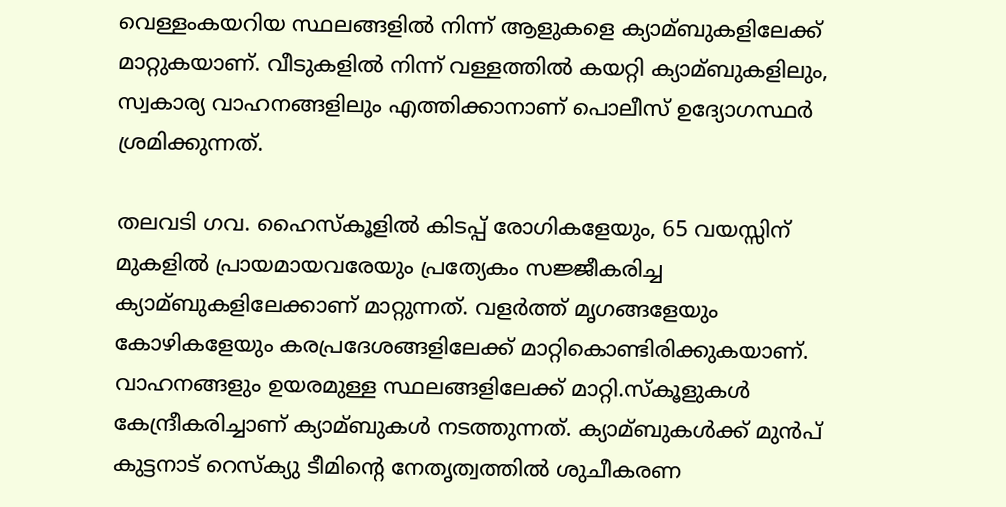വെള്ളംകയറിയ സ്ഥലങ്ങളില്‍ നിന്ന് ആളുകളെ ക്യാമ്ബുകളിലേക്ക് മാറ്റുകയാണ്. വീടുകളില്‍ നിന്ന് വള്ളത്തില്‍ കയറ്റി ക്യാമ്ബുകളിലും, സ്വകാര്യ വാഹനങ്ങളിലും എത്തിക്കാനാണ് പൊലീസ് ഉദ്യോഗസ്ഥര്‍ ശ്രമിക്കുന്നത്.

തലവടി ഗവ. ഹൈസ്‌കൂളില്‍ കിടപ്പ് രോഗികളേയും, 65 വയസ്സിന് മുകളില്‍ പ്രായമായവരേയും പ്രത്യേകം സജ്ജീകരിച്ച ക്യാമ്ബുകളിലേക്കാണ് മാറ്റുന്നത്. വളര്‍ത്ത് മൃഗങ്ങളേയും കോഴികളേയും കരപ്രദേശങ്ങളിലേക്ക് മാറ്റികൊണ്ടിരിക്കുകയാണ്. വാഹനങ്ങളും ഉയരമുള്ള സ്ഥലങ്ങളിലേക്ക് മാറ്റി.സ്‌കൂളുകള്‍ കേന്ദ്രീകരിച്ചാണ് ക്യാമ്ബുകള്‍ നടത്തുന്നത്. ക്യാമ്ബുകള്‍ക്ക് മുന്‍പ് കുട്ടനാട് റെസ്‌ക്യു ടീമിന്റെ നേതൃത്വത്തില്‍ ശുചീകരണ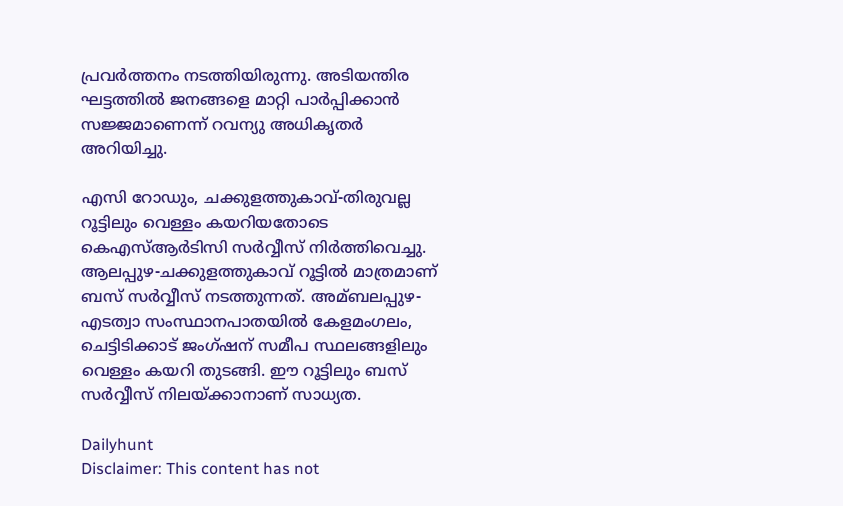പ്രവര്‍ത്തനം നടത്തിയിരുന്നു. അടിയന്തിര ഘട്ടത്തില്‍ ജനങ്ങളെ മാറ്റി പാര്‍പ്പിക്കാന്‍ സജ്ജമാണെന്ന് റവന്യു അധികൃതര്‍ അറിയിച്ചു.

എസി റോഡും, ചക്കുളത്തുകാവ്-തിരുവല്ല റൂട്ടിലും വെള്ളം കയറിയതോടെ കെഎസ്‌ആര്‍ടിസി സര്‍വ്വീസ് നിര്‍ത്തിവെച്ചു. ആലപ്പുഴ-ചക്കുളത്തുകാവ് റൂട്ടില്‍ മാത്രമാണ് ബസ് സര്‍വ്വീസ് നടത്തുന്നത്. അമ്ബലപ്പുഴ-എടത്വാ സംസ്ഥാനപാതയില്‍ കേളമംഗലം, ചെട്ടിടിക്കാട് ജംഗ്ഷന് സമീപ സ്ഥലങ്ങളിലും വെള്ളം കയറി തുടങ്ങി. ഈ റൂട്ടിലും ബസ് സര്‍വ്വീസ് നിലയ്ക്കാനാണ് സാധ്യത.

Dailyhunt
Disclaimer: This content has not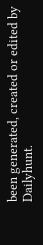been generated, created or edited by Dailyhunt.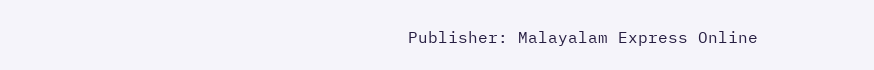Publisher: Malayalam Express Online